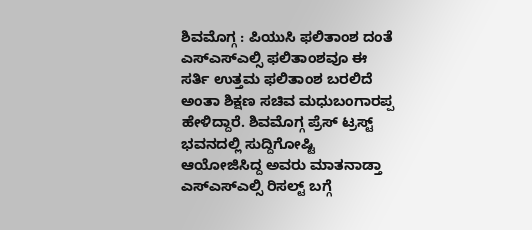ಶಿವಮೊಗ್ಗ : ಪಿಯುಸಿ ಫಲಿತಾಂಶ ದಂತೆ ಎಸ್ಎಸ್ಎಲ್ಸಿ ಫಲಿತಾಂಶವೂ ಈ ಸರ್ತಿ ಉತ್ತಮ ಫಲಿತಾಂಶ ಬರಲಿದೆ ಅಂತಾ ಶಿಕ್ಷಣ ಸಚಿವ ಮಧುಬಂಗಾರಪ್ಪ ಹೇಳಿದ್ದಾರೆ. ಶಿವಮೊಗ್ಗ ಪ್ರೆಸ್ ಟ್ರಸ್ಟ್ ಭವನದಲ್ಲಿ ಸುದ್ದಿಗೋಷ್ಟಿ ಆಯೋಜಿಸಿದ್ದ ಅವರು ಮಾತನಾಡ್ತಾ ಎಸ್ಎಸ್ಎಲ್ಸಿ ರಿಸಲ್ಟ್ ಬಗ್ಗೆ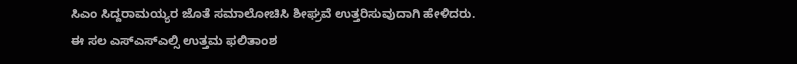ಸಿಎಂ ಸಿದ್ದರಾಮಯ್ಯರ ಜೊತೆ ಸಮಾಲೋಚಿಸಿ ಶೀಘ್ರವೆ ಉತ್ತರಿಸುವುದಾಗಿ ಹೇಳಿದರು.
ಈ ಸಲ ಎಸ್ಎಸ್ಎಲ್ಸಿ ಉತ್ತಮ ಫಲಿತಾಂಶ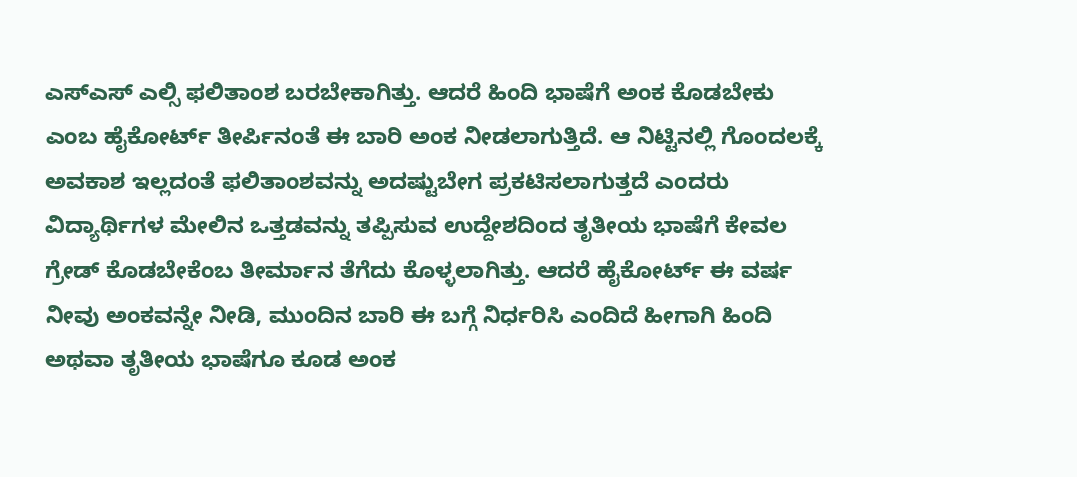ಎಸ್ಎಸ್ ಎಲ್ಸಿ ಫಲಿತಾಂಶ ಬರಬೇಕಾಗಿತ್ತು. ಆದರೆ ಹಿಂದಿ ಭಾಷೆಗೆ ಅಂಕ ಕೊಡಬೇಕು ಎಂಬ ಹೈಕೋರ್ಟ್ ತೀರ್ಪಿನಂತೆ ಈ ಬಾರಿ ಅಂಕ ನೀಡಲಾಗುತ್ತಿದೆ. ಆ ನಿಟ್ಟಿನಲ್ಲಿ ಗೊಂದಲಕ್ಕೆ ಅವಕಾಶ ಇಲ್ಲದಂತೆ ಫಲಿತಾಂಶವನ್ನು ಅದಷ್ಟುಬೇಗ ಪ್ರಕಟಿಸಲಾಗುತ್ತದೆ ಎಂದರು
ವಿದ್ಯಾರ್ಥಿಗಳ ಮೇಲಿನ ಒತ್ತಡವನ್ನು ತಪ್ಪಿಸುವ ಉದ್ದೇಶದಿಂದ ತೃತೀಯ ಭಾಷೆಗೆ ಕೇವಲ ಗ್ರೇಡ್ ಕೊಡಬೇಕೆಂಬ ತೀರ್ಮಾನ ತೆಗೆದು ಕೊಳ್ಳಲಾಗಿತ್ತು. ಆದರೆ ಹೈಕೋರ್ಟ್ ಈ ವರ್ಷ ನೀವು ಅಂಕವನ್ನೇ ನೀಡಿ, ಮುಂದಿನ ಬಾರಿ ಈ ಬಗ್ಗೆ ನಿರ್ಧರಿಸಿ ಎಂದಿದೆ ಹೀಗಾಗಿ ಹಿಂದಿ ಅಥವಾ ತೃತೀಯ ಭಾಷೆಗೂ ಕೂಡ ಅಂಕ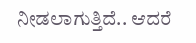ನೀಡಲಾಗುತ್ತಿದೆ.. ಆದರೆ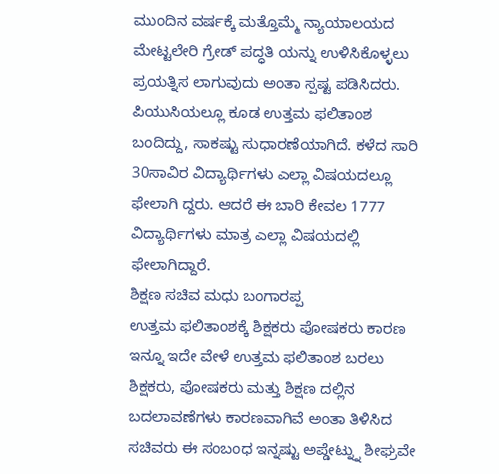ಮುಂದಿನ ವರ್ಷಕ್ಕೆ ಮತ್ತೊಮ್ಮೆ ನ್ಯಾಯಾಲಯದ ಮೇಟ್ಟಲೇರಿ ಗ್ರೇಡ್ ಪದ್ಧತಿ ಯನ್ನು ಉಳಿಸಿಕೊಳ್ಳಲು ಪ್ರಯತ್ನಿಸ ಲಾಗುವುದು ಅಂತಾ ಸ್ಪಷ್ಟ ಪಡಿಸಿದರು.
ಪಿಯುಸಿಯಲ್ಲೂ ಕೂಡ ಉತ್ತಮ ಫಲಿತಾಂಶ ಬಂದಿದ್ದು, ಸಾಕಷ್ಟು ಸುಧಾರಣೆಯಾಗಿದೆ. ಕಳೆದ ಸಾರಿ 30ಸಾವಿರ ವಿದ್ಯಾರ್ಥಿಗಳು ಎಲ್ಲಾ ವಿಷಯದಲ್ಲೂ ಫೇಲಾಗಿ ದ್ದರು. ಆದರೆ ಈ ಬಾರಿ ಕೇವಲ 1777 ವಿದ್ಯಾರ್ಥಿಗಳು ಮಾತ್ರ ಎಲ್ಲಾ ವಿಷಯದಲ್ಲಿ ಫೇಲಾಗಿದ್ದಾರೆ.
ಶಿಕ್ಷಣ ಸಚಿವ ಮಧು ಬಂಗಾರಪ್ಪ
ಉತ್ತಮ ಫಲಿತಾಂಶಕ್ಕೆ ಶಿಕ್ಷಕರು ಪೋಷಕರು ಕಾರಣ
ಇನ್ನೂ ಇದೇ ವೇಳೆ ಉತ್ತಮ ಫಲಿತಾಂಶ ಬರಲು ಶಿಕ್ಷಕರು, ಪೋಷಕರು ಮತ್ತು ಶಿಕ್ಷಣ ದಲ್ಲಿನ ಬದಲಾವಣೆಗಳು ಕಾರಣವಾಗಿವೆ ಅಂತಾ ತಿಳಿಸಿದ ಸಚಿವರು ಈ ಸಂಬಂಧ ಇನ್ನಷ್ಟು ಅಪ್ಡೇಟ್ನ್ನು ಶೀಘ್ರವೇ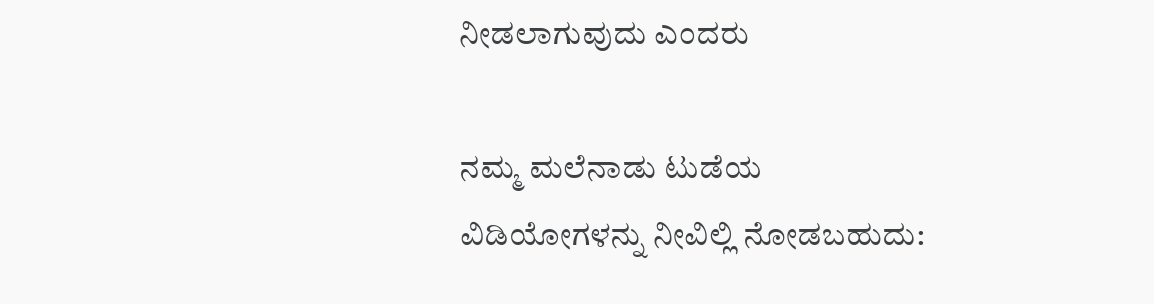ನೀಡಲಾಗುವುದು ಎಂದರು

ನಮ್ಮ ಮಲೆನಾಡು ಟುಡೆಯ ವಿಡಿಯೋಗಳನ್ನು ನೀವಿಲ್ಲಿ ನೋಡಬಹುದು: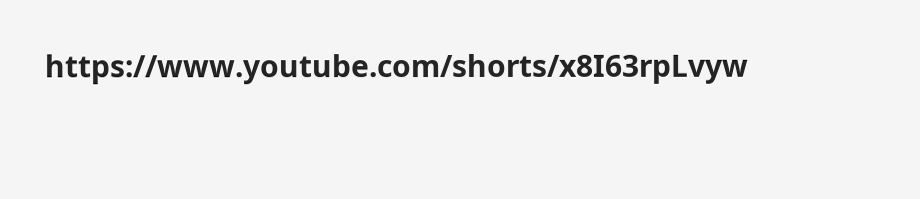https://www.youtube.com/shorts/x8I63rpLvyw